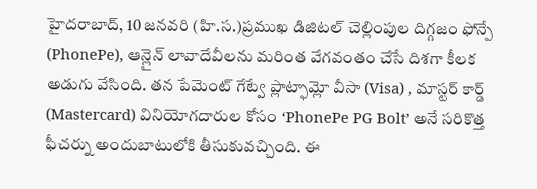హైదరాబాద్, 10 జనవరి (హి.స.)ప్రముఖ డిజిటల్ చెల్లింపుల దిగ్గజం ఫోన్పే (PhonePe), ఆన్లైన్ లావాదేవీలను మరింత వేగవంతం చేసే దిశగా కీలక అడుగు వేసింది. తన పేమెంట్ గేట్వే ప్లాట్ఫామ్లో వీసా (Visa) , మాస్టర్ కార్డ్ (Mastercard) వినియోగదారుల కోసం ‘PhonePe PG Bolt’ అనే సరికొత్త ఫీచర్ను అందుబాటులోకి తీసుకువచ్చింది. ఈ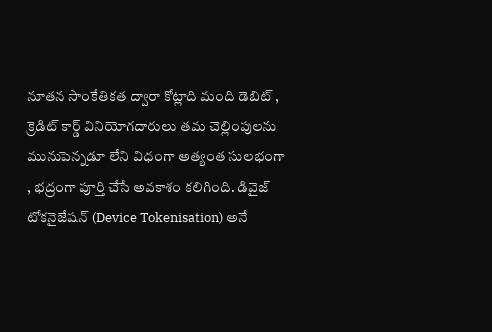నూతన సాంకేతికత ద్వారా కోట్లాది మంది డెబిట్ , క్రెడిట్ కార్డ్ వినియోగదారులు తమ చెల్లింపులను మునుపెన్నడూ లేని విధంగా అత్యంత సులభంగా , భద్రంగా పూర్తి చేసే అవకాశం కలిగింది. డివైజ్ టోకనైజేషన్ (Device Tokenisation) అనే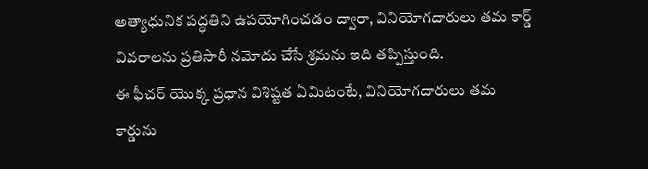అత్యాధునిక పద్ధతిని ఉపయోగించడం ద్వారా, వినియోగదారులు తమ కార్డ్ వివరాలను ప్రతిసారీ నమోదు చేసే శ్రమను ఇది తప్పిస్తుంది.
ఈ ఫీచర్ యొక్క ప్రధాన విశిష్టత ఏమిటంటే, వినియోగదారులు తమ కార్డును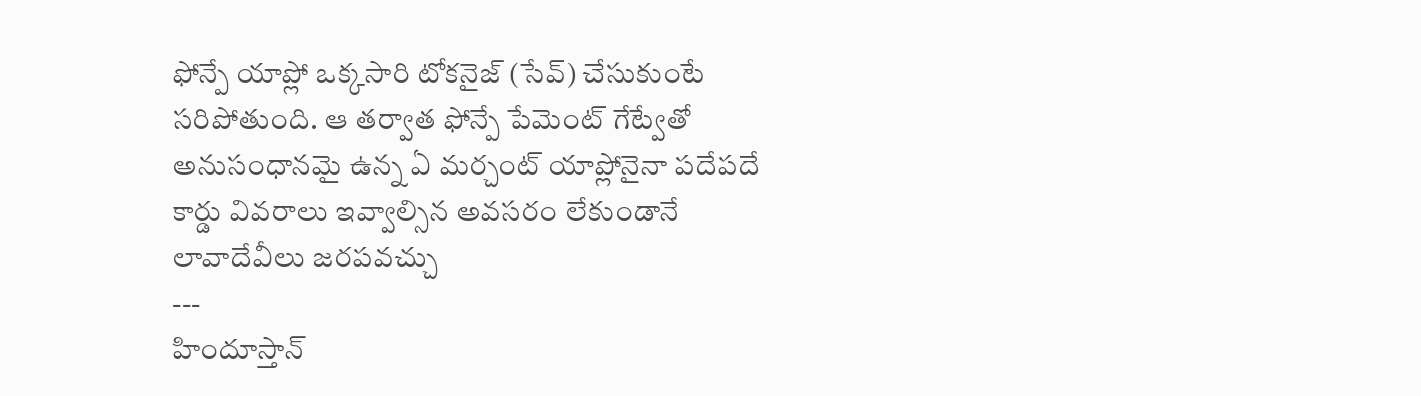ఫోన్పే యాప్లో ఒక్కసారి టోకనైజ్ (సేవ్) చేసుకుంటే సరిపోతుంది. ఆ తర్వాత ఫోన్పే పేమెంట్ గేట్వేతో అనుసంధానమై ఉన్న ఏ మర్చంట్ యాప్లోనైనా పదేపదే కార్డు వివరాలు ఇవ్వాల్సిన అవసరం లేకుండానే లావాదేవీలు జరపవచ్చు
---
హిందూస్తాన్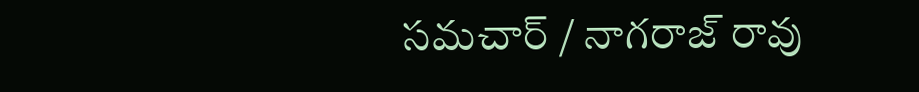సమచార్ / నాగరాజ్ రావు